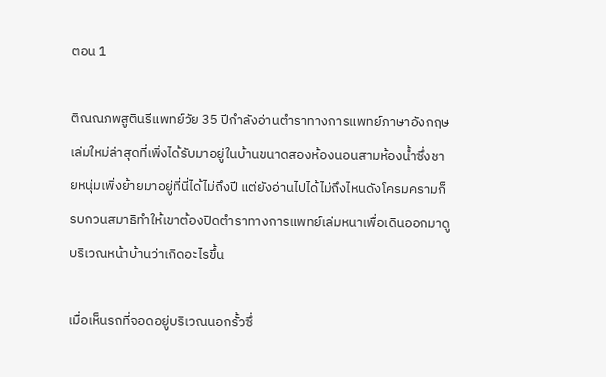ตอน 1

ติณณภพสูตินรีแพทย์วัย 35 ปีกำลังอ่านตำราทางการแพทย์ภาษาอังกฤษเล่มใหม่ล่าสุดที่เพิ่งได้รับมาอยู่ในบ้านขนาดสองห้องนอนสามห้องน้ำซึ่งชายหนุ่มเพิ่งย้ายมาอยู่ที่นี่ได้ไม่ถึงปี แต่ยังอ่านไปได้ไม่ถึงไหนดังโครมครามก็รบกวนสมาธิทำให้เขาต้องปิดตำราทางการแพทย์เล่มหนาเพื่อเดินออกมาดูบริเวณหน้าบ้านว่าเกิดอะไรขึ้น

เมื่อเห็นรถที่จอดอยู่บริเวณนอกรั้วซึ่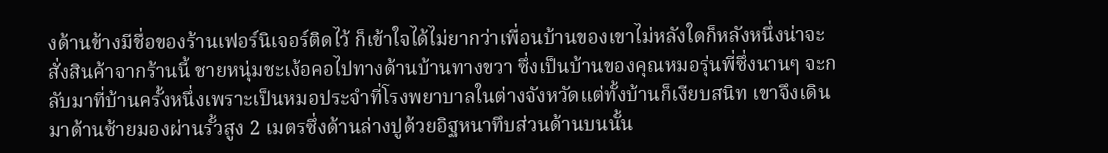งด้านข้างมีชื่อของร้านเฟอร์นิเจอร์ติดไว้ ก็เข้าใจได้ไม่ยากว่าเพื่อนบ้านของเขาไม่หลังใดก็หลังหนึ่งน่าจะสั่งสินค้าจากร้านนี้ ชายหนุ่มชะเง้อคอไปทางด้านบ้านทางขวา ซึ่งเป็นบ้านของคุณหมอรุ่นพี่ซึ่งนานๆ จะกลับมาที่บ้านครั้งหนึ่งเพราะเป็นหมอประจำที่โรงพยาบาลในต่างจังหวัดแต่ทั้งบ้านก็เงียบสนิท เขาจึงเดินมาด้านซ้ายมองผ่านรั้วสูง 2 เมตรซึ่งด้านล่างปูด้วยอิฐหนาทึบส่วนด้านบนนั้น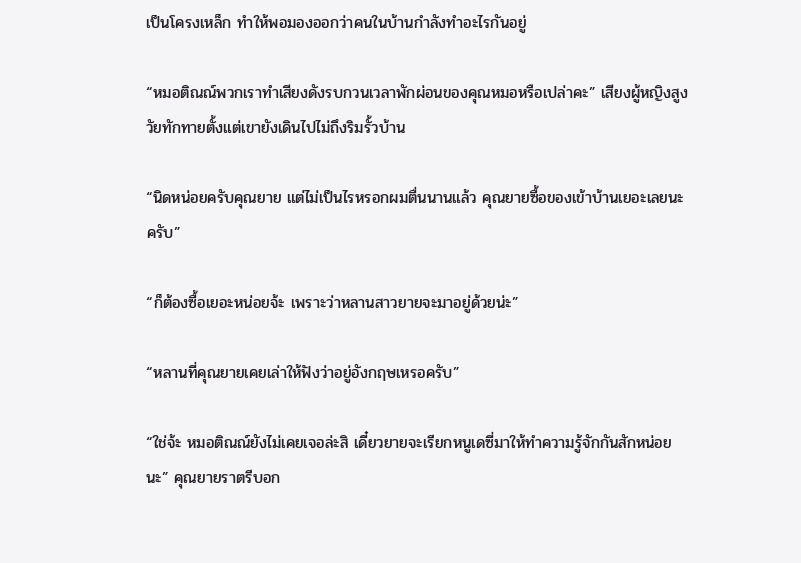เป็นโครงเหล็ก ทำให้พอมองออกว่าคนในบ้านกำลังทำอะไรกันอยู่

“หมอติณณ์พวกเราทำเสียงดังรบกวนเวลาพักผ่อนของคุณหมอหรือเปล่าคะ” เสียงผู้หญิงสูงวัยทักทายตั้งแต่เขายังเดินไปไม่ถึงริมรั้วบ้าน

“นิดหน่อยครับคุณยาย แต่ไม่เป็นไรหรอกผมตื่นนานแล้ว คุณยายซื้อของเข้าบ้านเยอะเลยนะครับ”

“ก็ต้องซื้อเยอะหน่อยจ้ะ เพราะว่าหลานสาวยายจะมาอยู่ด้วยน่ะ”

“หลานที่คุณยายเคยเล่าให้ฟังว่าอยู่อังกฤษเหรอครับ”

“ใช่จ้ะ หมอติณณ์ยังไม่เคยเจอล่ะสิ เดี๋ยวยายจะเรียกหนูเดซี่มาให้ทำความรู้จักกันสักหน่อยนะ” คุณยายราตรีบอก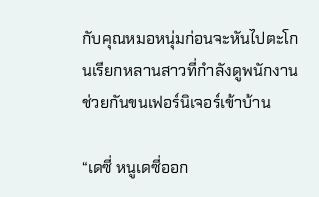กับคุณหมอหนุ่มก่อนจะหันไปตะโกนเรียกหลานสาวที่กำลังดูพนักงานช่วยกันขนเฟอร์นิเจอร์เข้าบ้าน

“เดซี่ หนูเดซี่ออก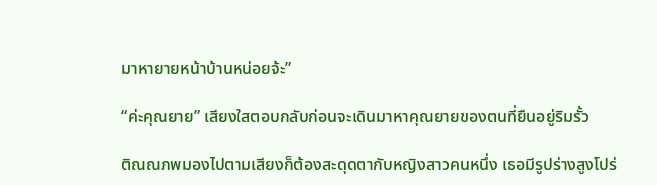มาหายายหน้าบ้านหน่อยจ้ะ”

“ค่ะคุณยาย” เสียงใสตอบกลับก่อนจะเดินมาหาคุณยายของตนที่ยืนอยู่ริมรั้ว

ติณณภพมองไปตามเสียงก็ต้องสะดุดตากับหญิงสาวคนหนึ่ง เธอมีรูปร่างสูงโปร่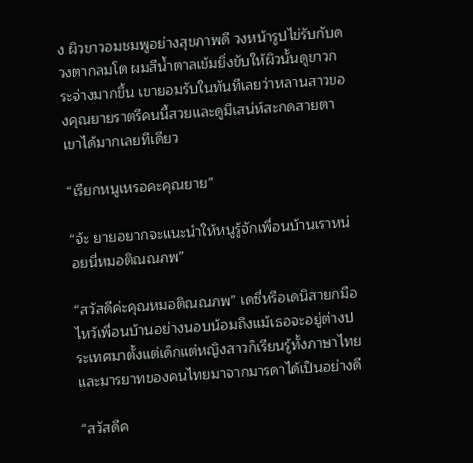ง ผิวขาวอมชมพูอย่างสุขภาพดี วงหน้ารูปไข่รับกับดวงตากลมโต ผมสีน้ำตาลเข้มยิ่งขับให้ผิวนั้นดูขาวกระจ่างมากขึ้น เขายอมรับในทันทีเลยว่าหลานสาวของคุณยายราตรีคนนี้สวยและดูมีเสน่ห์สะกดสายตาเขาได้มากเลยทีเดียว

“เรียกหนูเหรอคะคุณยาย”

“จ้ะ ยายอยากจะแนะนำให้หนูรู้จักเพื่อนบ้านเราหน่อยนี่หมอติณณภพ”

“สวัสดีค่ะคุณหมอติณณภพ” เดซี่หรือเดนิสายกมือไหว้เพื่อนบ้านอย่างนอบน้อมถึงแม้เธอจะอยู่ต่างประเทศมาตั้งแต่เด็กแต่หญิงสาวก็เรียนรู้ทั้งภาษาไทยและมารยาทของคนไทยมาจากมารดาได้เป็นอย่างดี

“สวัสดีค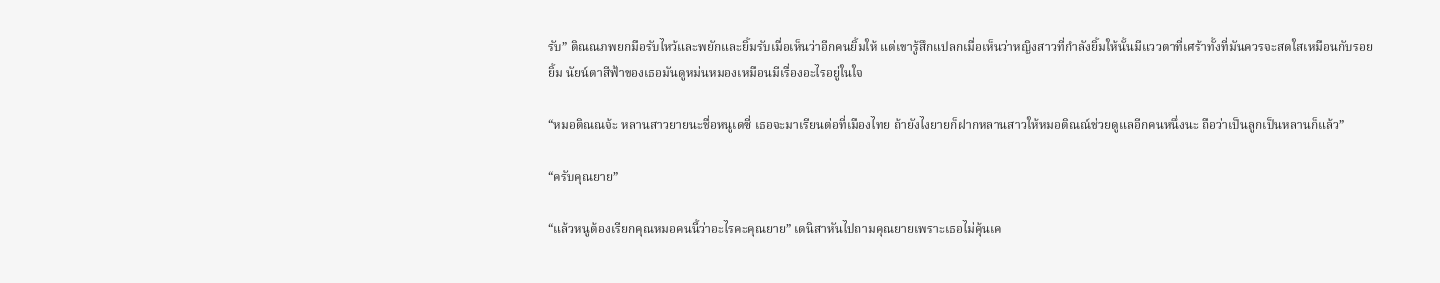รับ” ติณณภพยกมือรับไหว้และพยักและยิ้มรับเมื่อเห็นว่าอีกคนยิ้มให้ แต่เขารู้สึกแปลกเมื่อเห็นว่าหญิงสาวที่กำลังยิ้มให้นั้นมีแววตาที่เศร้าทั้งที่มันควรจะสดใสเหมือนกับรอยยิ้ม นัยน์ตาสีฟ้าของเธอมันดูหม่นหมองเหมือนมีเรื่องอะไรอยู่ในใจ

“หมอติณณจ้ะ หลานสาวยายนะชื่อหนูเดซี่ เธอจะมาเรียนต่อที่เมืองไทย ถ้ายังไงยายก็ฝากหลานสาวให้หมอติณณ์ช่วยดูแลอีกคนหนึ่งนะ ถือว่าเป็นลูกเป็นหลานก็แล้ว”

“ครับคุณยาย”

“แล้วหนูต้องเรียกคุณหมอคนนี้ว่าอะไรคะคุณยาย” เดนิสาหันไปถามคุณยายเพราะเธอไม่คุ้นเค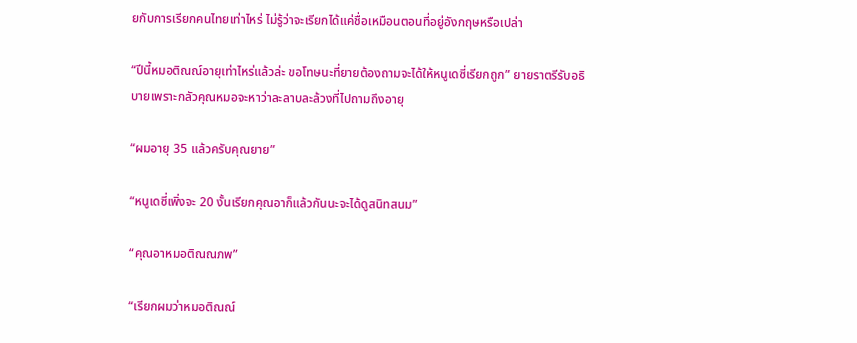ยกับการเรียกคนไทยเท่าไหร่ ไม่รู้ว่าจะเรียกได้แค่ชื่อเหมือนตอนที่อยู่อังกฤษหรือเปล่า

“ปีนี้หมอติณณ์อายุเท่าไหร่แล้วล่ะ ขอโทษนะที่ยายต้องถามจะได้ให้หนูเดซี่เรียกถูก” ยายราตรีรับอธิบายเพราะกลัวคุณหมอจะหาว่าละลาบละล้วงที่ไปถามถึงอายุ

“ผมอายุ 35 แล้วครับคุณยาย”

“หนูเดซี่เพิ่งจะ 20 งั้นเรียกคุณอาก็แล้วกันนะจะได้ดูสนิทสนม”

“คุณอาหมอติณณภพ”

“เรียกผมว่าหมอติณณ์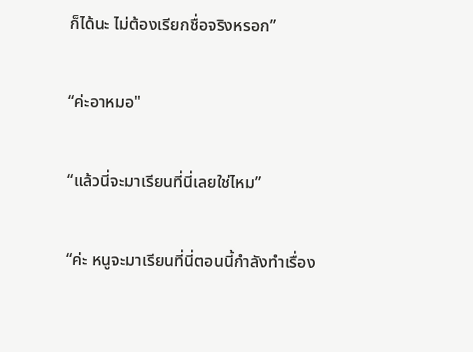ก็ได้นะ ไม่ต้องเรียกชื่อจริงหรอก”

“ค่ะอาหมอ"

“แล้วนี่จะมาเรียนที่นี่เลยใช่ไหม”

“ค่ะ หนูจะมาเรียนที่นี่ตอนนี้กำลังทำเรื่อง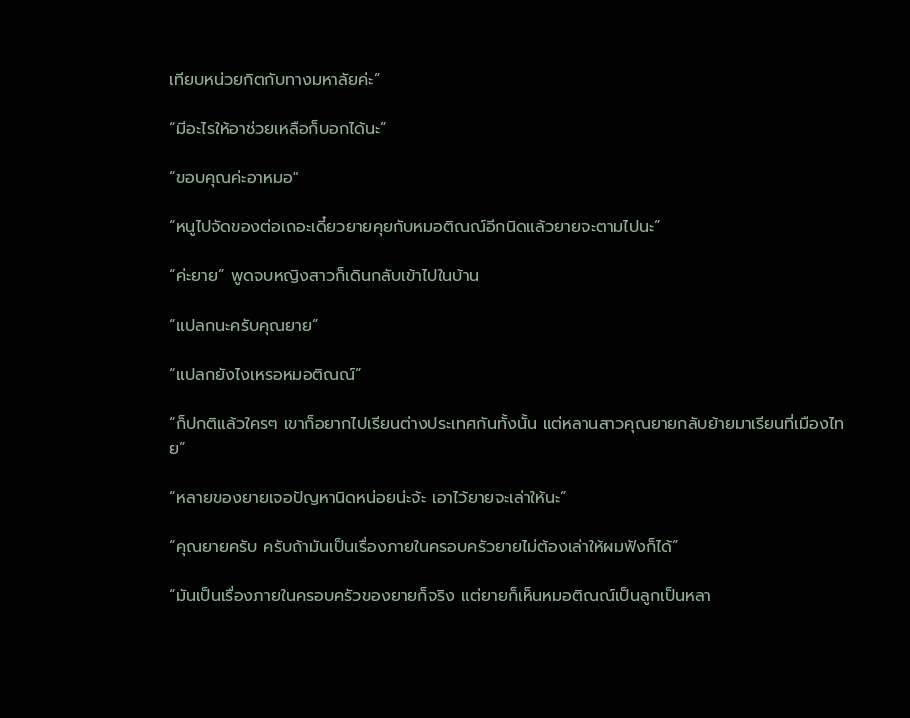เทียบหน่วยกิตกับทางมหาลัยค่ะ”

“มีอะไรให้อาช่วยเหลือก็บอกได้นะ”

“ขอบคุณค่ะอาหมอ"

“หนูไปจัดของต่อเถอะเดี๋ยวยายคุยกับหมอติณณ์อีกนิดแล้วยายจะตามไปนะ”

“ค่ะยาย” พูดจบหญิงสาวก็เดินกลับเข้าไปในบ้าน

“แปลกนะครับคุณยาย”

“แปลกยังไงเหรอหมอติณณ์”

“ก็ปกติแล้วใครๆ เขาก็อยากไปเรียนต่างประเทศกันทั้งนั้น แต่หลานสาวคุณยายกลับย้ายมาเรียนที่เมืองไทย”

“หลายของยายเจอปัญหานิดหน่อยน่ะจ้ะ เอาไว้ยายจะเล่าให้นะ”

“คุณยายครับ ครับถ้ามันเป็นเรื่องภายในครอบครัวยายไม่ต้องเล่าให้ผมฟังก็ได้”

“มันเป็นเรื่องภายในครอบครัวของยายก็จริง แต่ยายก็เห็นหมอติณณ์เป็นลูกเป็นหลา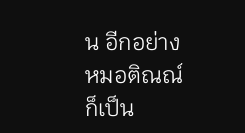น อีกอย่างหมอติณณ์ก็เป็น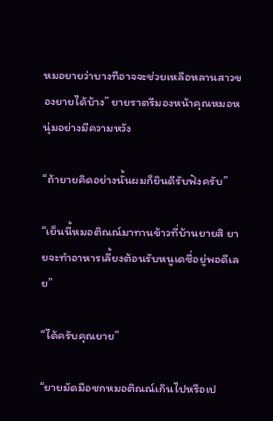หมอยายว่าบางทีอาจจะช่วยเหลือหลานสาวของยายได้บ้าง” ยายราตรีมองหน้าคุณหมอหนุ่มอย่างมีความหวัง

“ถ้ายายคิดอย่างนั้นผมก็ยินดีรับฟังครับ”

“เย็นนี้หมอติณณ์มาทานข้าวที่บ้านยายสิ ยายจะทำอาหารเลี้ยงต้อนรับหนูเดซี่อยู่พอดีเลย”

“ได้ครับคุณยาย”

“ยายมัดมือชกหมอติณณ์เกินไปหรือเป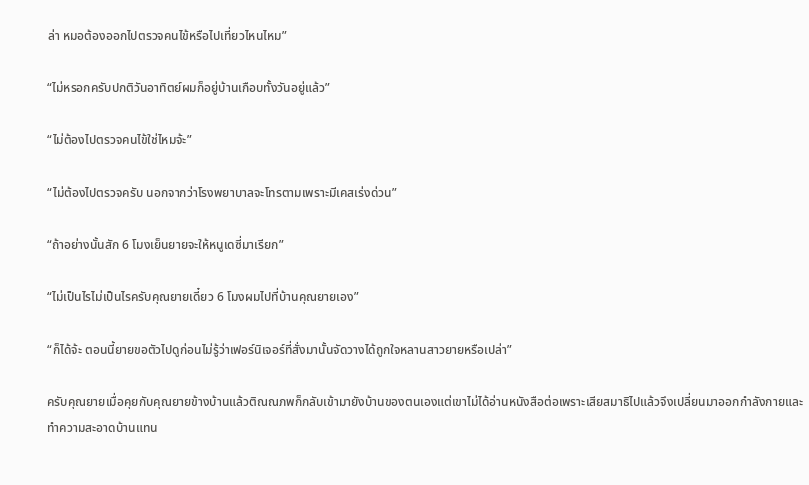ล่า หมอต้องออกไปตรวจคนไข้หรือไปเที่ยวไหนไหม”

“ไม่หรอกครับปกติวันอาทิตย์ผมก็อยู่บ้านเกือบทั้งวันอยู่แล้ว”

“ไม่ต้องไปตรวจคนไข้ใช่ไหมจ้ะ”

“ไม่ต้องไปตรวจครับ นอกจากว่าโรงพยาบาลจะโทรตามเพราะมีเคสเร่งด่วน”

“ถ้าอย่างนั้นสัก 6 โมงเย็นยายจะให้หนูเดซี่มาเรียก”

“ไม่เป็นไรไม่เป็นไรครับคุณยายเดี๋ยว 6 โมงผมไปที่บ้านคุณยายเอง”

“ก็ได้จ้ะ ตอนนี้ยายขอตัวไปดูก่อนไม่รู้ว่าเฟอร์นิเจอร์ที่สั่งมานั้นจัดวางได้ถูกใจหลานสาวยายหรือเปล่า”

ครับคุณยายเมื่อคุยกับคุณยายข้างบ้านแล้วติณณภพก็กลับเข้ามายังบ้านของตนเองแต่เขาไม่ได้อ่านหนังสือต่อเพราะเสียสมาธิไปแล้วจึงเปลี่ยนมาออกกำลังกายและทำความสะอาดบ้านแทน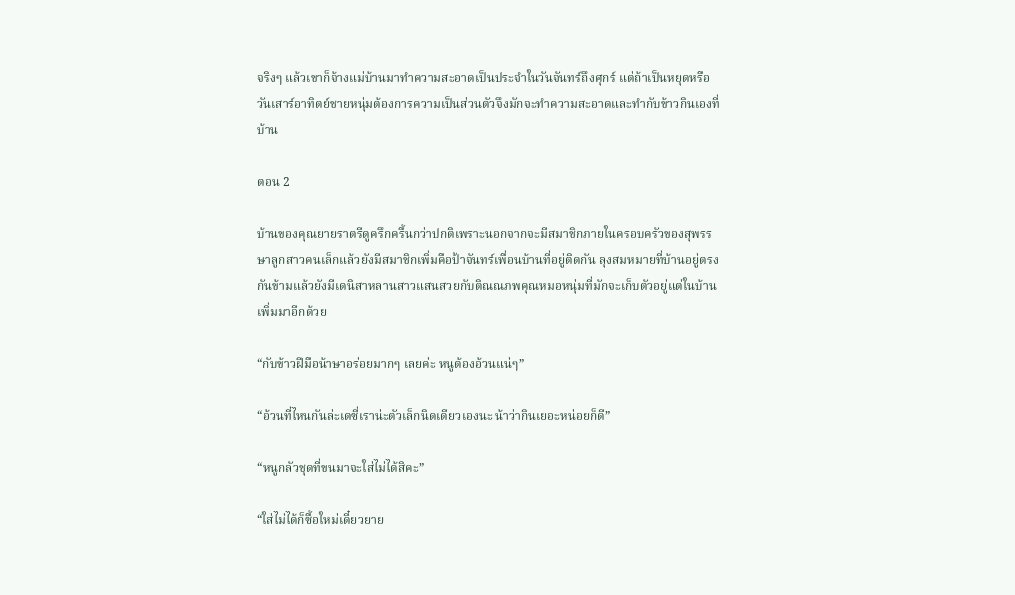จริงๆ แล้วเขาก็จ้างแม่บ้านมาทำความสะอาดเป็นประจำในวันจันทร์ถึงศุกร์ แต่ถ้าเป็นหยุดหรือวันเสาร์อาทิตย์ชายหนุ่มต้องการความเป็นส่วนตัวจึงมักจะทำความสะอาดและทำกับข้าวกินเองที่บ้าน

ตอน 2

บ้านของคุณยายราตรีดูครึกครื้นกว่าปกติเพราะนอกจากจะมีสมาชิกภายในครอบครัวของสุพรรษาลูกสาวคนเล็กแล้วยังมีสมาชิกเพิ่มคือป้าจันทร์เพื่อนบ้านที่อยู่ติดกัน ลุงสมหมายที่บ้านอยู่ตรงกันข้ามแล้วยังมีเดนิสาหลานสาวแสนสวยกับติณณภพคุณหมอหนุ่มที่มักจะเก็บตัวอยู่แต่ในบ้านเพิ่มมาอีกด้วย

“กับข้าวฝีมือน้าษาอร่อยมากๆ เลยค่ะ หนูต้องอ้วนแน่ๆ”

“อ้วนที่ไหนกันล่ะเดซี่เราน่ะตัวเล็กนิดเดียวเองนะ น้าว่ากินเยอะหน่อยก็ดี”

“หนูกลัวชุดที่ขนมาจะใส่ไม่ได้สิคะ”

“ใส่ไม่ได้ก็ซื้อใหม่เดี๋ยวยาย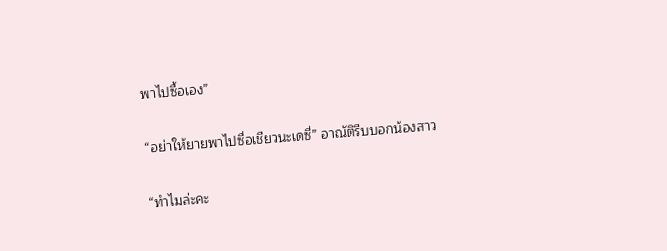พาไปซื้อเอง”

“อย่าให้ยายพาไปซื่อเชียวนะเดซี่” อาณัติรีบบอกน้องสาว

“ทำไมล่ะคะ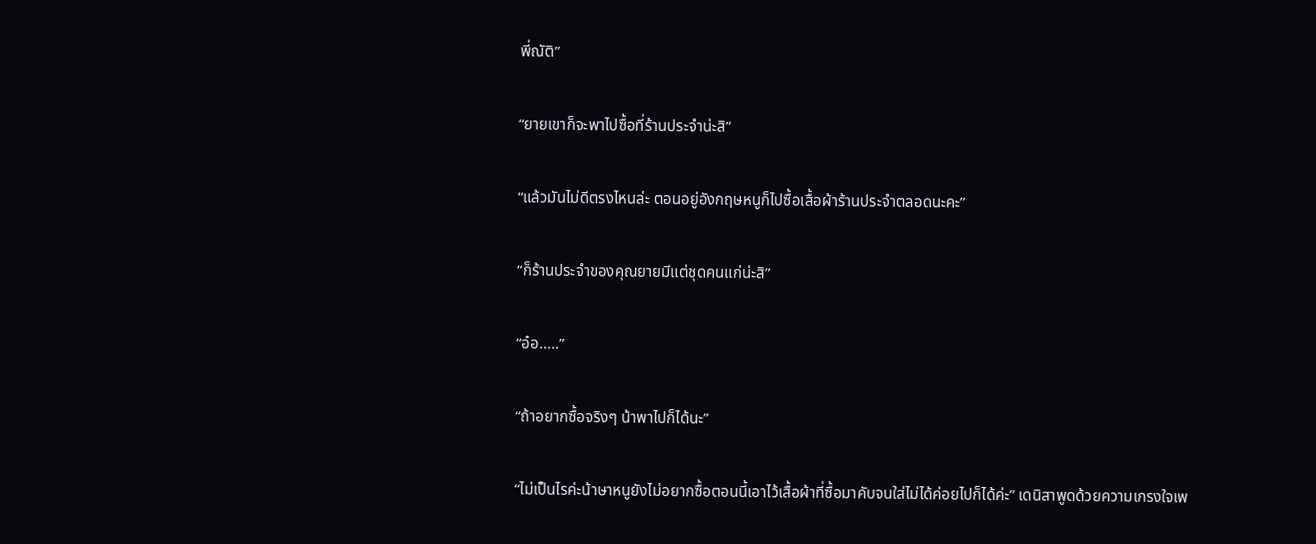พี่ณัติ”

“ยายเขาก็จะพาไปซื้อที่ร้านประจำน่ะสิ”

“แล้วมันไม่ดีตรงไหนล่ะ ตอนอยู่อังกฤษหนูก็ไปซื้อเสื้อผ้าร้านประจำตลอดนะคะ”

“ก็ร้านประจำของคุณยายมีแต่ชุดคนแก่น่ะสิ”

“อ๋อ.....”

“ถ้าอยากซื้อจริงๆ น้าพาไปก็ได้นะ”

“ไม่เป็นไรค่ะน้าษาหนูยังไม่อยากซื้อตอนนี้เอาไว้เสื้อผ้าที่ซื้อมาคับจนใส่ไม่ได้ค่อยไปก็ได้ค่ะ” เดนิสาพูดด้วยความเกรงใจเพ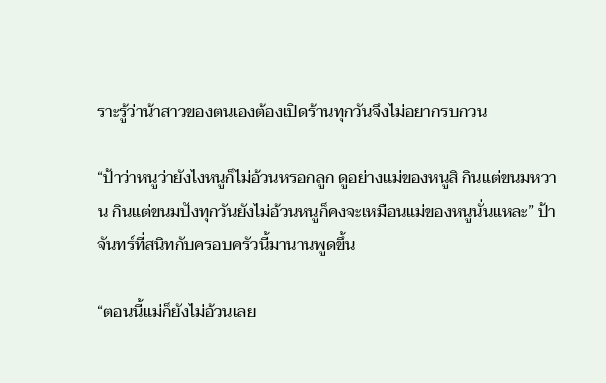ราะรู้ว่าน้าสาวของตนเองต้องเปิดร้านทุกวันจึงไม่อยากรบกวน

“ป้าว่าหนูว่ายังไงหนูก็ไม่อ้วนหรอกลูก ดูอย่างแม่ของหนูสิ กินแต่ขนมหวาน กินแต่ขนมปังทุกวันยังไม่อ้วนหนูก็คงจะเหมือนแม่ของหนูนั่นแหละ” ป้าจันทร์ที่สนิทกับครอบครัวนี้มานานพูดขึ้น

“ตอนนี้แม่ก็ยังไม่อ้วนเลย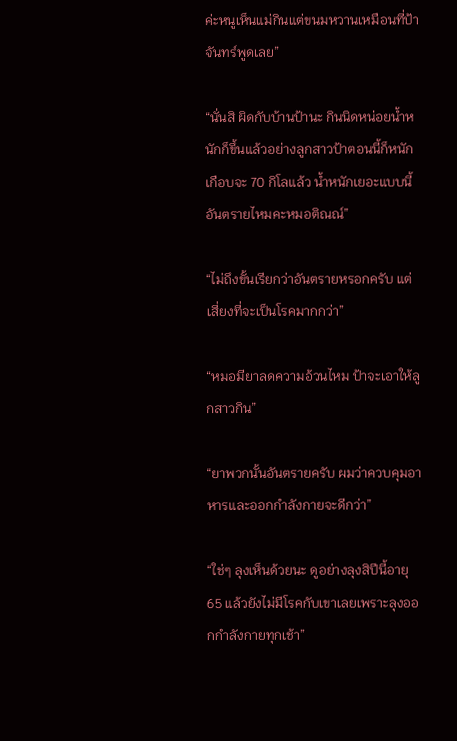ค่ะหนูเห็นแม่กินแต่ขนมหวานเหมือนที่ป้าจันทร์พูดเลย”

“นั่นสิ ผิดกับบ้านป้านะ กินนิดหน่อยน้ำหนักก็ขึ้นแล้วอย่างลูกสาวป้าตอนนี้ก็หนักเกือบจะ 70 กิโลแล้ว น้ำหนักเยอะแบบนี้อันตรายไหมคะหมอติณณ์”

“ไม่ถึงขั้นเรียกว่าอันตรายหรอกครับ แต่เสี่ยงที่จะเป็นโรคมากกว่า”

“หมอมียาลดความอ้วนไหม ป้าจะเอาให้ลูกสาวกิน”

“ยาพวกนั้นอันตรายครับ ผมว่าควบคุมอาหารและออกกำลังกายจะดีกว่า”

“ใช่ๆ ลุงเห็นด้วยนะ ดูอย่างลุงสิปีนี้อายุ 65 แล้วยังไม่มีโรคกับเขาเลยเพราะลุงออกกำลังกายทุกเช้า”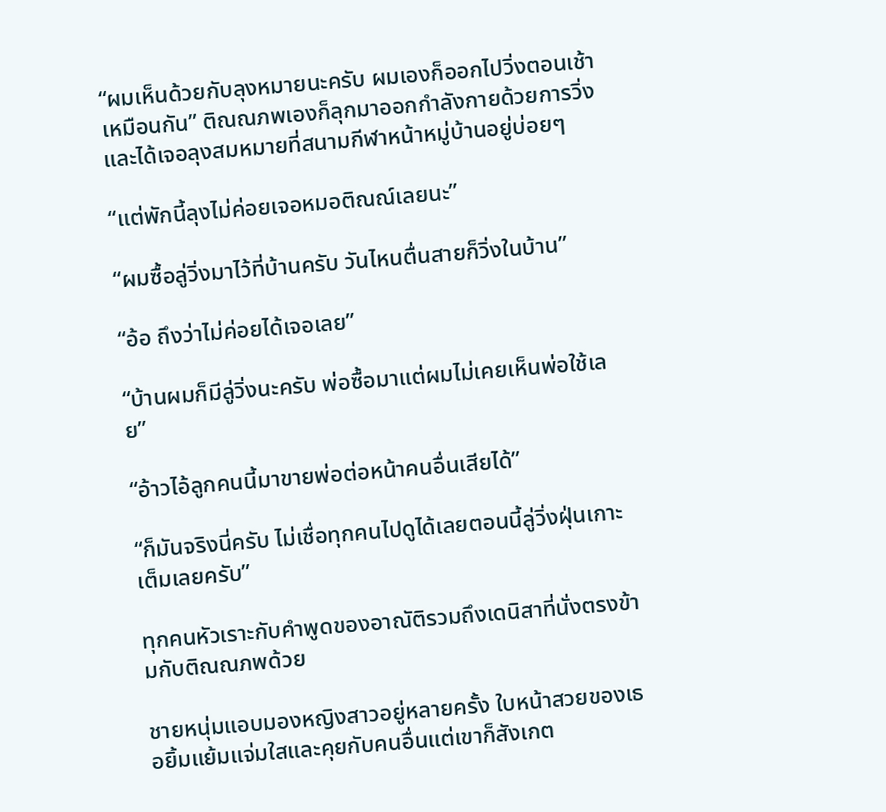“ผมเห็นด้วยกับลุงหมายนะครับ ผมเองก็ออกไปวิ่งตอนเช้าเหมือนกัน” ติณณภพเองก็ลุกมาออกกำลังกายด้วยการวิ่งและได้เจอลุงสมหมายที่สนามกีฬาหน้าหมู่บ้านอยู่บ่อยๆ

“แต่พักนี้ลุงไม่ค่อยเจอหมอติณณ์เลยนะ”

“ผมซื้อลู่วิ่งมาไว้ที่บ้านครับ วันไหนตื่นสายก็วิ่งในบ้าน”

“อ้อ ถึงว่าไม่ค่อยได้เจอเลย”

“บ้านผมก็มีลู่วิ่งนะครับ พ่อซื้อมาแต่ผมไม่เคยเห็นพ่อใช้เลย”

“อ้าวไอ้ลูกคนนี้มาขายพ่อต่อหน้าคนอื่นเสียได้”

“ก็มันจริงนี่ครับ ไม่เชื่อทุกคนไปดูได้เลยตอนนี้ลู่วิ่งฝุ่นเกาะเต็มเลยครับ”

ทุกคนหัวเราะกับคำพูดของอาณัติรวมถึงเดนิสาที่นั่งตรงข้ามกับติณณภพด้วย

ชายหนุ่มแอบมองหญิงสาวอยู่หลายครั้ง ใบหน้าสวยของเธอยิ้มแย้มแจ่มใสและคุยกับคนอื่นแต่เขาก็สังเกต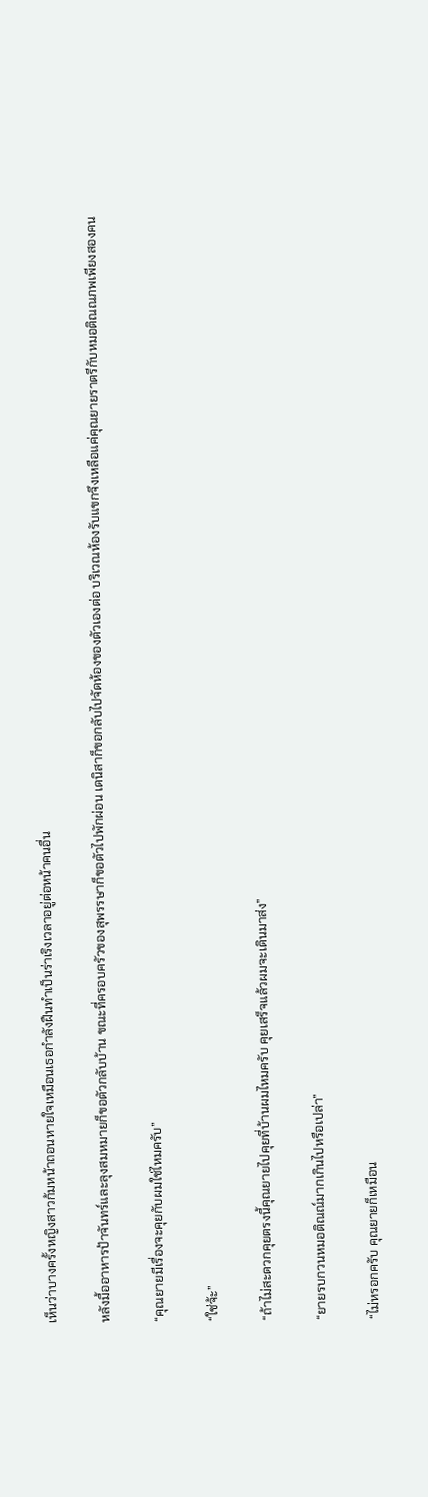เห็นว่าบางครั้งหญิงสาวก้มหน้าถอนหายใจเหมือนเธอกำลังฝืนทำเป็นร่าเริงเวลาอยู่ต่อหน้าคนอื่น

หลังมื้ออาหารป้าจันทร์และลุงสมหมายก็ขอตัวกลับบ้าน ขณะที่ครอบครัวของสุพรรษาก็ขอตัวไปพักผ่อน เดนิสาก็ขอกลับไปจัดห้องของตัวเองต่อ บริเวณห้องรับแขกจึงเหลือแค่คุณยายราตรีกับหมอติณณภพเพียงสองคน

“คุณยายมีเรื่องจะคุยกับผมใช่ไหมครับ”

“ใช่จ้ะ”

“ถ้าไม่สะดวกคุยตรงนี้คุณยายไปคุยที่บ้านผมไหมครับ คุยเสร็จแล้วผมจะเดินมาส่ง”

“ยายรบกวนหมอติณณ์มากเกินไปหรือเปล่า”

“ไม่หรอกครับ คุณยายก็เหมือน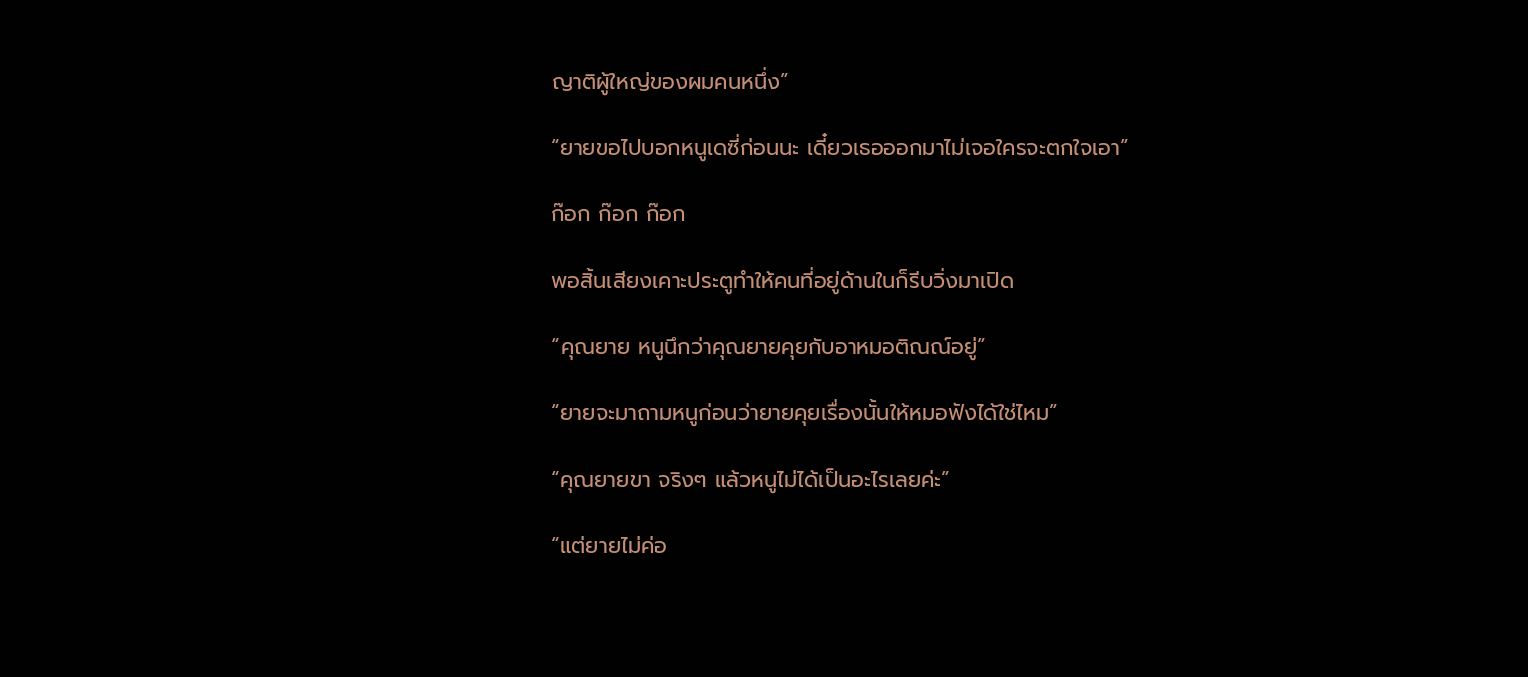ญาติผู้ใหญ่ของผมคนหนึ่ง”

“ยายขอไปบอกหนูเดซี่ก่อนนะ เดี๋ยวเธอออกมาไม่เจอใครจะตกใจเอา”

ก๊อก ก๊อก ก๊อก

พอสิ้นเสียงเคาะประตูทำให้คนที่อยู่ด้านในก็รีบวิ่งมาเปิด

“คุณยาย หนูนึกว่าคุณยายคุยกับอาหมอติณณ์อยู่”

“ยายจะมาถามหนูก่อนว่ายายคุยเรื่องนั้นให้หมอฟังได้ใช่ไหม”

“คุณยายขา จริงๆ แล้วหนูไม่ได้เป็นอะไรเลยค่ะ”

“แต่ยายไม่ค่อ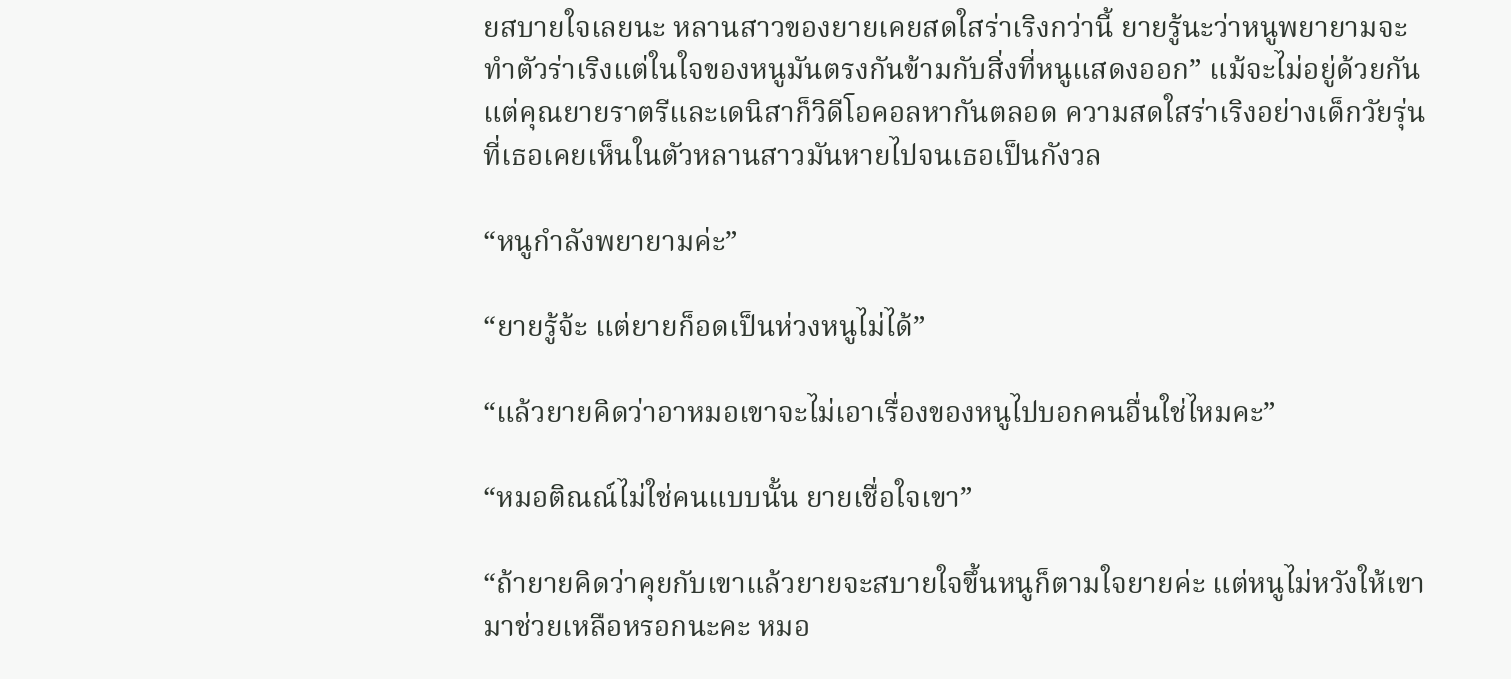ยสบายใจเลยนะ หลานสาวของยายเคยสดใสร่าเริงกว่านี้ ยายรู้นะว่าหนูพยายามจะทำตัวร่าเริงแต่ในใจของหนูมันตรงกันข้ามกับสิ่งที่หนูแสดงออก” แม้จะไม่อยู่ด้วยกันแต่คุณยายราตรีและเดนิสาก็วิดีโอคอลหากันตลอด ความสดใสร่าเริงอย่างเด็กวัยรุ่นที่เธอเคยเห็นในตัวหลานสาวมันหายไปจนเธอเป็นกังวล

“หนูกำลังพยายามค่ะ”

“ยายรู้จ้ะ แต่ยายก็อดเป็นห่วงหนูไม่ได้”

“แล้วยายคิดว่าอาหมอเขาจะไม่เอาเรื่องของหนูไปบอกคนอื่นใช่ไหมคะ”

“หมอติณณ์ไม่ใช่คนแบบนั้น ยายเชื่อใจเขา”

“ถ้ายายคิดว่าคุยกับเขาแล้วยายจะสบายใจขึ้นหนูก็ตามใจยายค่ะ แต่หนูไม่หวังให้เขามาช่วยเหลือหรอกนะคะ หมอ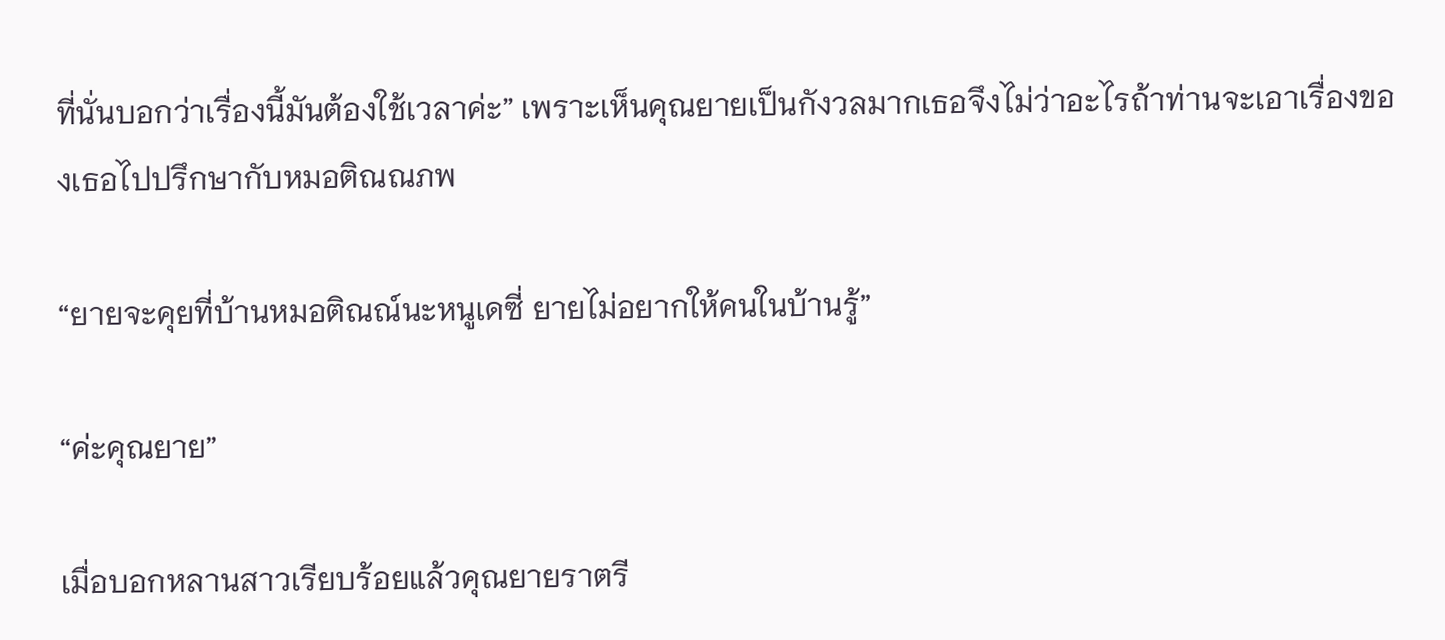ที่นั่นบอกว่าเรื่องนี้มันต้องใช้เวลาค่ะ” เพราะเห็นคุณยายเป็นกังวลมากเธอจึงไม่ว่าอะไรถ้าท่านจะเอาเรื่องของเธอไปปรึกษากับหมอติณณภพ

“ยายจะคุยที่บ้านหมอติณณ์นะหนูเดซี่ ยายไม่อยากให้คนในบ้านรู้”

“ค่ะคุณยาย”

เมื่อบอกหลานสาวเรียบร้อยแล้วคุณยายราตรี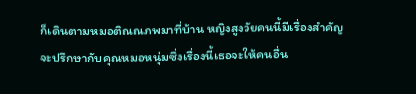ก็เดินตามหมอติณณภพมาที่บ้าน หญิงสูงวัยคนนี้มีเรื่องสำคัญจะปรึกษากับคุณหมอหนุ่มซึ่งเรื่องนี้เธอจะให้คนอื่น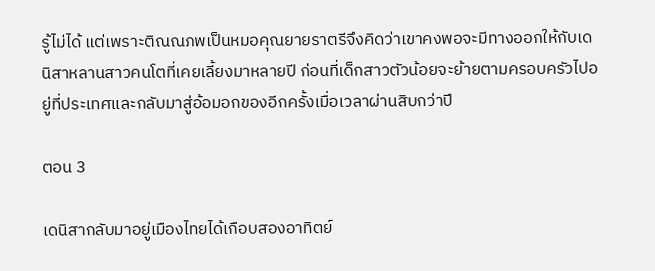รู้ไม่ได้ แต่เพราะติณณภพเป็นหมอคุณยายราตรีจึงคิดว่าเขาคงพอจะมีทางออกให้กับเดนิสาหลานสาวคนโตที่เคยเลี้ยงมาหลายปี ก่อนที่เด็กสาวตัวน้อยจะย้ายตามครอบครัวไปอยู่ที่ประเทศและกลับมาสู่อ้อมอกของอีกครั้งเมื่อเวลาผ่านสิบกว่าปี

ตอน 3

เดนิสากลับมาอยู่เมืองไทยได้เกือบสองอาทิตย์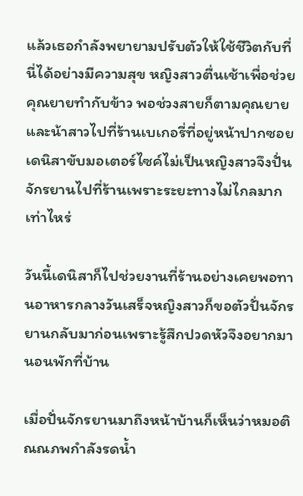แล้วเธอกำลังพยายามปรับตัวให้ใช้ชีวิตกับที่นี่ได้อย่างมีความสุข หญิงสาวตื่นเช้าเพื่อช่วยคุณยายทำกับข้าว พอช่วงสายก็ตามคุณยายและน้าสาวไปที่ร้านเบเกอรี่ที่อยู่หน้าปากซอย เดนิสาขับมอเตอร์ไซค์ไม่เป็นหญิงสาวจึงปั่นจักรยานไปที่ร้านเพราะระยะทางไม่ไกลมากเท่าไหร่

วันนี้เดนิสาก็ไปช่วยงานที่ร้านอย่างเคยพอทานอาหารกลางวันเสร็จหญิงสาวก็ขอตัวปั่นจักรยานกลับมาก่อนเพราะรู้สึกปวดหัวจึงอยากมานอนพักที่บ้าน

เมื่อปั่นจักรยานมาถึงหน้าบ้านก็เห็นว่าหมอติณณภพกำลังรดน้ำ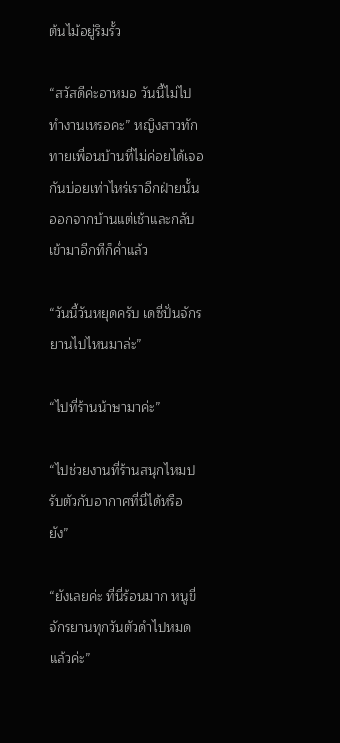ต้นไม้อยู่ริมรั้ว

“สวัสดีค่ะอาหมอ วันนี้ไม่ไปทำงานเหรอคะ” หญิงสาวทักทายเพื่อนบ้านที่ไม่ค่อยได้เจอกันบ่อยเท่าไหร่เราอีกฝ่ายนั้นออกจากบ้านแต่เช้าและกลับเข้ามาอีกทีก็ค่ำแล้ว

“วันนี้วันหยุดครับ เดซี่ปั่นจักรยานไปไหนมาล่ะ”

“ไปที่ร้านน้าษามาค่ะ”

“ไปช่วยงานที่ร้านสนุกไหมปรับตัวกับอากาศที่นี่ได้หรือยัง”

“ยังเลยค่ะ ที่นี่ร้อนมาก หนูขี่จักรยานทุกวันตัวดำไปหมดแล้วค่ะ”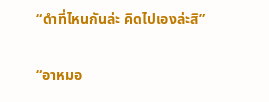“ดำที่ไหนกันล่ะ คิดไปเองล่ะสิ”

“อาหมอ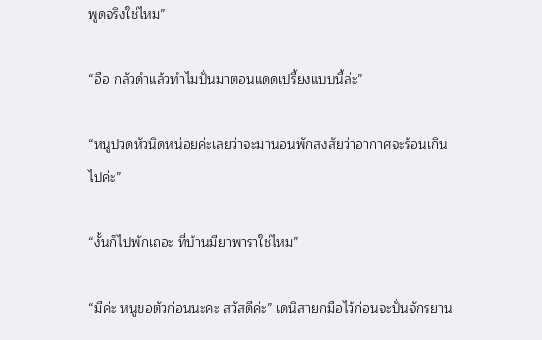พูดจริงใช่ไหม”

“อือ กลัวดำแล้วทำไมปั่นมาตอนแดดเปรี้ยงแบบนี้ล่ะ”

“หนูปวดหัวนิดหน่อยค่ะเลยว่าจะมานอนพักสงสัยว่าอากาศจะร้อนเกินไปค่ะ”

“งั้นก็ไปพักเถอะ ที่บ้านมียาพาราใช่ไหม”

“มีค่ะ หนูขอตัวก่อนนะคะ สวัสดีค่ะ” เดนิสายกมือไว้ก่อนจะปั่นจักรยาน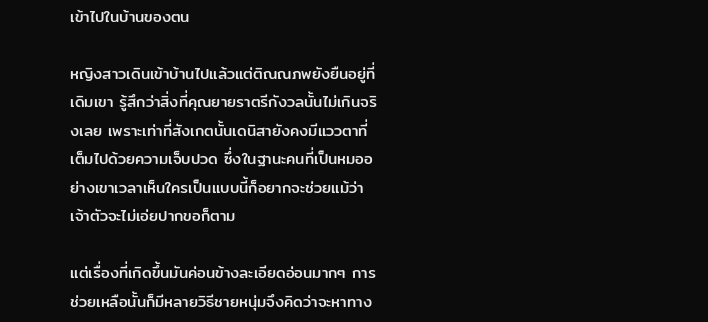เข้าไปในบ้านของตน

หญิงสาวเดินเข้าบ้านไปแล้วแต่ติณณภพยังยืนอยู่ที่เดิมเขา รู้สึกว่าสิ่งที่คุณยายราตรีกังวลนั้นไม่เกินจริงเลย เพราะเท่าที่สังเกตนั้นเดนิสายังคงมีแววตาที่เต็มไปด้วยความเจ็บปวด ซึ่งในฐานะคนที่เป็นหมออย่างเขาเวลาเห็นใครเป็นแบบนี้ก็อยากจะช่วยแม้ว่าเจ้าตัวจะไม่เอ่ยปากขอก็ตาม

แต่เรื่องที่เกิดขึ้นมันค่อนข้างละเอียดอ่อนมากๆ การช่วยเหลือนั้นก็มีหลายวิธีชายหนุ่มจึงคิดว่าจะหาทาง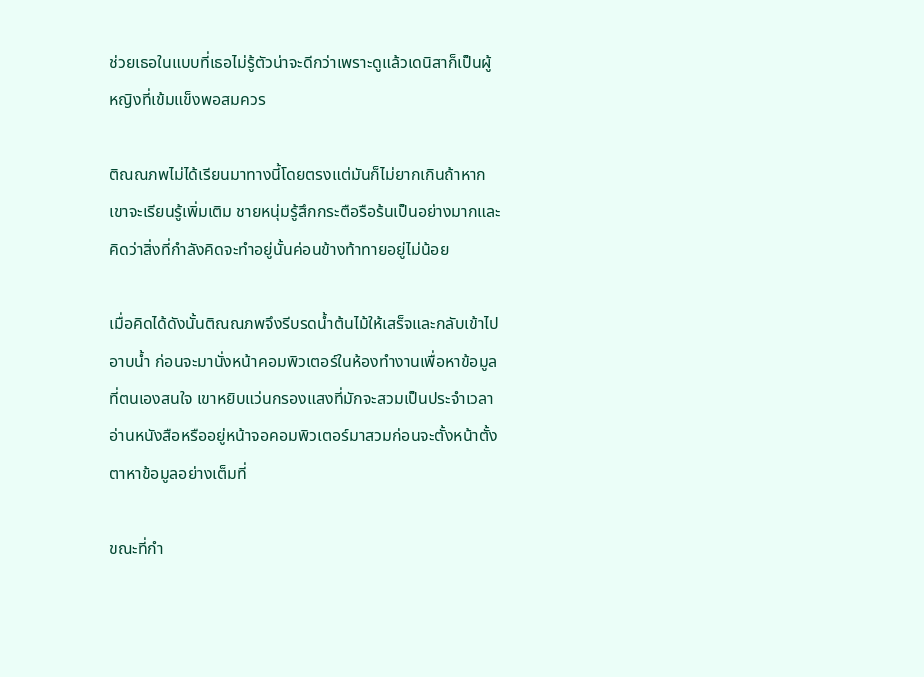ช่วยเธอในแบบที่เธอไม่รู้ตัวน่าจะดีกว่าเพราะดูแล้วเดนิสาก็เป็นผู้หญิงที่เข้มแข็งพอสมควร

ติณณภพไม่ได้เรียนมาทางนี้โดยตรงแต่มันก็ไม่ยากเกินถ้าหากเขาจะเรียนรู้เพิ่มเติม ชายหนุ่มรู้สึกกระตือรือร้นเป็นอย่างมากและคิดว่าสิ่งที่กำลังคิดจะทำอยู่นั้นค่อนข้างท้าทายอยู่ไม่น้อย

เมื่อคิดได้ดังนั้นติณณภพจึงรีบรดน้ำต้นไม้ให้เสร็จและกลับเข้าไปอาบน้ำ ก่อนจะมานั่งหน้าคอมพิวเตอร์ในห้องทำงานเพื่อหาข้อมูลที่ตนเองสนใจ เขาหยิบแว่นกรองแสงที่มักจะสวมเป็นประจำเวลาอ่านหนังสือหรืออยู่หน้าจอคอมพิวเตอร์มาสวมก่อนจะตั้งหน้าตั้งตาหาข้อมูลอย่างเต็มที่

ขณะที่กำ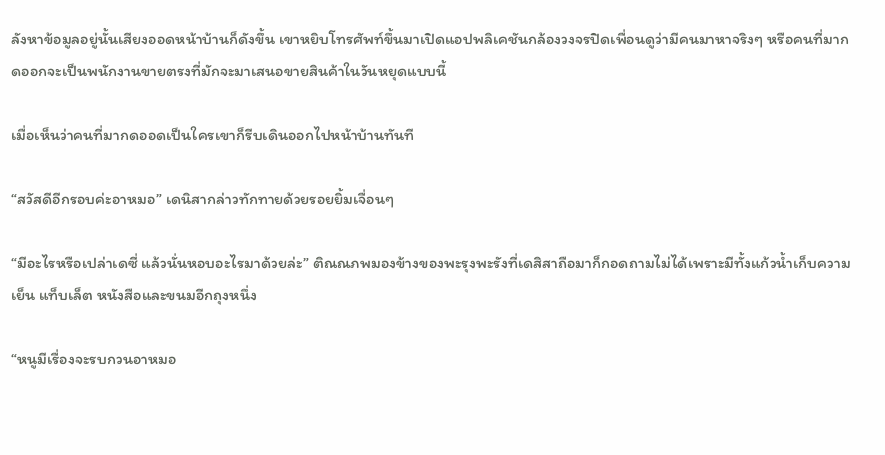ลังหาข้อมูลอยู่นั้นเสียงออดหน้าบ้านก็ดังขึ้น เขาหยิบโทรศัพท์ขึ้นมาเปิดแอปพลิเคชันกล้องวงจรปิดเพื่อนดูว่ามีคนมาหาจริงๆ หรือคนที่มากดออกจะเป็นพนักงานขายตรงที่มักจะมาเสนอขายสินค้าในวันหยุดแบบนี้

เมื่อเห็นว่าคนที่มากดออดเป็นใครเขาก็รีบเดินออกไปหน้าบ้านทันที

“สวัสดีอีกรอบค่ะอาหมอ” เดนิสากล่าวทักทายด้วยรอยยิ้มเจื่อนๆ

“มีอะไรหรือเปล่าเดซี่ แล้วนั่นหอบอะไรมาด้วยล่ะ” ติณณภพมองข้างของพะรุงพะรังที่เดสิสาถือมาก็กอดถามไม่ได้เพราะมีทั้งแก้วน้ำเก็บความเย็น แท็บเล็ต หนังสือและขนมอีกถุงหนึ่ง

“หนูมีเรื่องจะรบกวนอาหมอ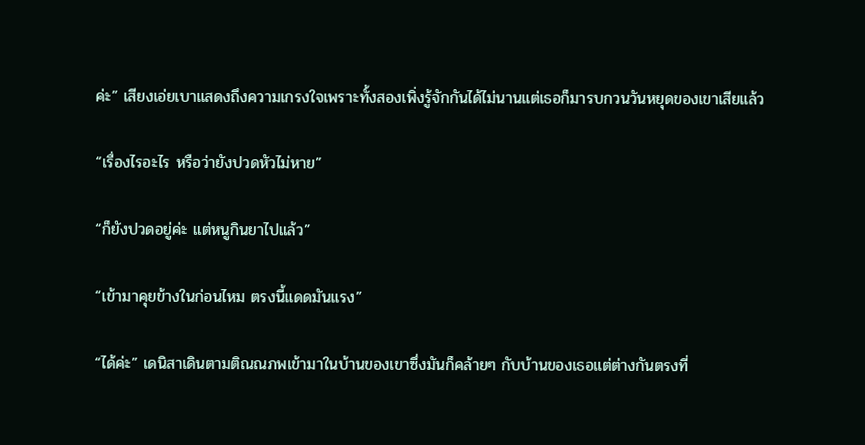ค่ะ” เสียงเอ่ยเบาแสดงถึงความเกรงใจเพราะทั้งสองเพิ่งรู้จักกันได้ไม่นานแต่เธอก็มารบกวนวันหยุดของเขาเสียแล้ว

“เรื่องไรอะไร หรือว่ายังปวดหัวไม่หาย”

“ก็ยังปวดอยู่ค่ะ แต่หนูกินยาไปแล้ว”

“เข้ามาคุยข้างในก่อนไหม ตรงนี้แดดมันแรง”

“ได้ค่ะ” เดนิสาเดินตามติณณภพเข้ามาในบ้านของเขาซึ่งมันก็คล้ายๆ กับบ้านของเธอแต่ต่างกันตรงที่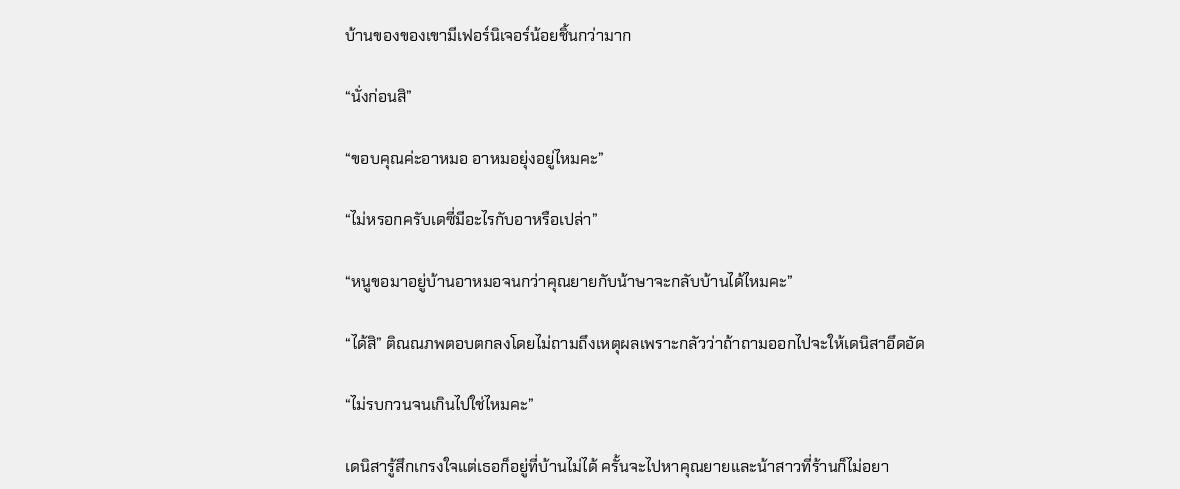บ้านของของเขามีเฟอร์นิเจอร์น้อยชิ้นกว่ามาก

“นั่งก่อนสิ”

“ขอบคุณค่ะอาหมอ อาหมอยุ่งอยู่ไหมคะ”

“ไม่หรอกครับเดซี่มีอะไรกับอาหรือเปล่า”

“หนูขอมาอยู่บ้านอาหมอจนกว่าคุณยายกับน้าษาจะกลับบ้านได้ไหมคะ”

“ได้สิ” ติณณภพตอบตกลงโดยไม่ถามถึงเหตุผลเพราะกลัวว่าถ้าถามออกไปจะให้เดนิสาอึดอัด

“ไม่รบกวนจนเกินไปใช่ไหมคะ”

เดนิสารู้สึกเกรงใจแต่เธอก็อยู่ที่บ้านไม่ได้ ครั้นจะไปหาคุณยายและน้าสาวที่ร้านก็ไม่อยา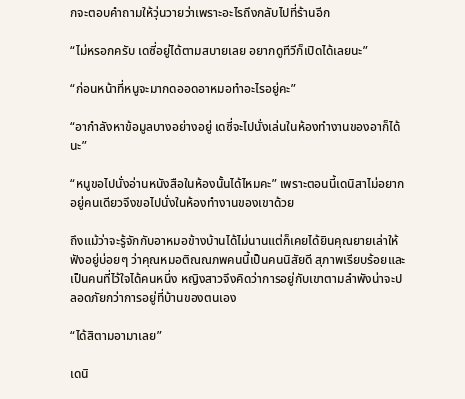กจะตอบคำถามให้วุ่นวายว่าเพราะอะไรถึงกลับไปที่ร้านอีก

“ไม่หรอกครับ เดซี่อยู่ได้ตามสบายเลย อยากดูทีวีก็เปิดได้เลยนะ”

“ก่อนหน้าที่หนูจะมากดออดอาหมอทำอะไรอยู่คะ”

“อากำลังหาข้อมูลบางอย่างอยู่ เดซี่จะไปนั่งเล่นในห้องทำงานของอาก็ได้นะ”

“หนูขอไปนั่งอ่านหนังสือในห้องนั้นได้ไหมคะ” เพราะตอนนี้เดนิสาไม่อยากอยู่คนเดียวจึงขอไปนั่งในห้องทำงานของเขาด้วย

ถึงแม้ว่าจะรู้จักกับอาหมอข้างบ้านได้ไม่นานแต่ก็เคยได้ยินคุณยายเล่าให้ฟังอยู่บ่อยๆ ว่าคุณหมอติณณภพคนนี้เป็นคนนิสัยดี สุภาพเรียบร้อยและเป็นคนที่ไว้ใจได้คนหนึ่ง หญิงสาวจึงคิดว่าการอยู่กับเขาตามลำพังน่าจะปลอดภัยกว่าการอยู่ที่บ้านของตนเอง

“ได้สิตามอามาเลย”

เดนิ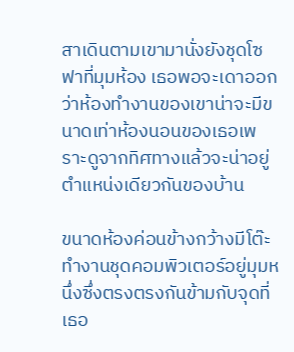สาเดินตามเขามานั่งยังชุดโซฟาที่มุมห้อง เธอพอจะเดาออกว่าห้องทำงานของเขาน่าจะมีขนาดเท่าห้องนอนของเธอเพราะดูจากทิศทางแล้วจะน่าอยู่ตำแหน่งเดียวกันของบ้าน

ขนาดห้องค่อนข้างกว้างมีโต๊ะทำงานชุดคอมพิวเตอร์อยู่มุมหนึ่งซึ่งตรงตรงกันข้ามกับจุดที่เธอ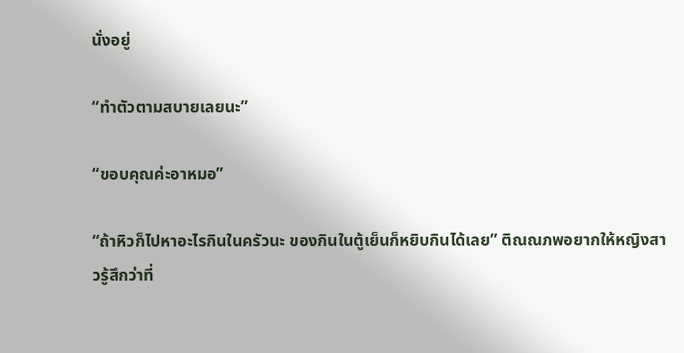นั่งอยู่

“ทำตัวตามสบายเลยนะ”

“ขอบคุณค่ะอาหมอ”

“ถ้าหิวก็ไปหาอะไรกินในครัวนะ ของกินในตู้เย็นก็หยิบกินได้เลย” ติณณภพอยากให้หญิงสาวรู้สึกว่าที่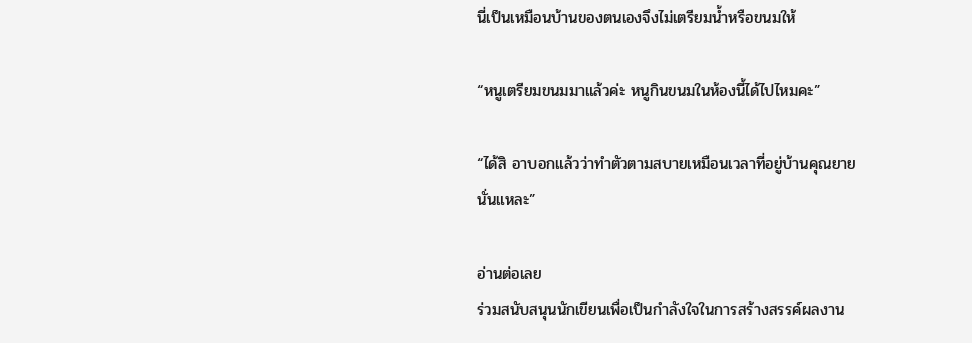นี่เป็นเหมือนบ้านของตนเองจึงไม่เตรียมน้ำหรือขนมให้

“หนูเตรียมขนมมาแล้วค่ะ หนูกินขนมในห้องนี้ได้ไปไหมคะ”

“ได้สิ อาบอกแล้วว่าทำตัวตามสบายเหมือนเวลาที่อยู่บ้านคุณยายนั่นแหละ”

อ่านต่อเลย
ร่วมสนับสนุนนักเขียนเพื่อเป็นกำลังใจในการสร้างสรรค์ผลงาน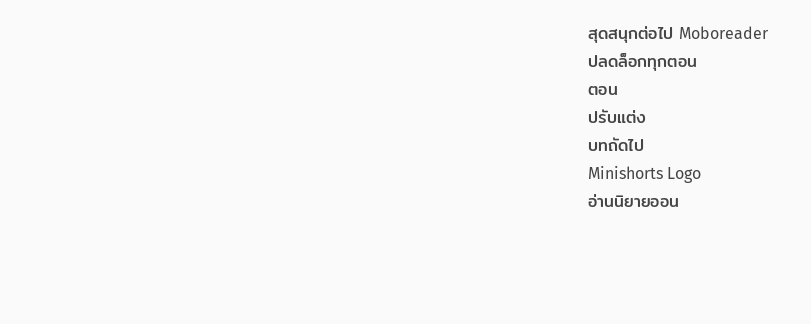สุดสนุกต่อไป Moboreader
ปลดล็อกทุกตอน
ตอน
ปรับแต่ง
บทถัดไป
Minishorts Logo
อ่านนิยายออน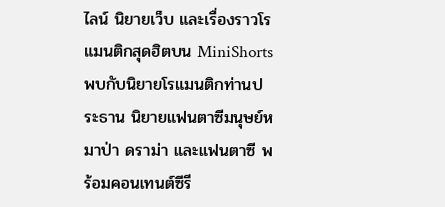ไลน์ นิยายเว็บ และเรื่องราวโรแมนติกสุดฮิตบน MiniShorts พบกับนิยายโรแมนติกท่านประธาน นิยายแฟนตาซีมนุษย์หมาป่า ดราม่า และแฟนตาซี พร้อมคอนเทนต์ซีรี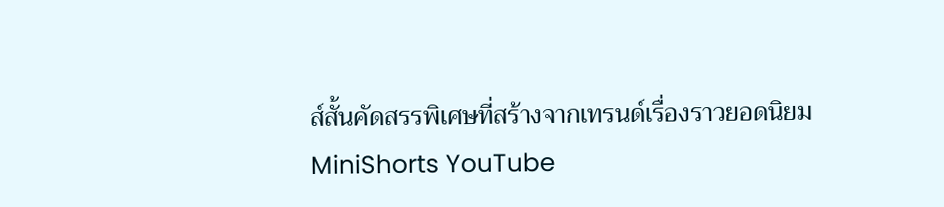ส์สั้นคัดสรรพิเศษที่สร้างจากเทรนด์เรื่องราวยอดนิยม
MiniShorts YouTube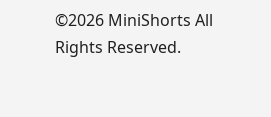©2026 MiniShorts All Rights Reserved.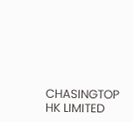CHASINGTOP HK LIMITED